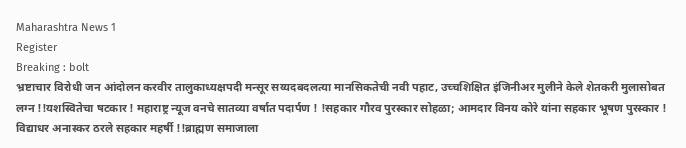Maharashtra News 1
Register
Breaking : bolt
भ्रष्टाचार विरोधी जन आंदोलन करवीर तालुकाध्यक्षपदी मन्सूर सय्यदबदलत्या मानसिकतेची नवी पहाट, उच्चशिक्षित इंजिनीअर मुलीने केले शेतकरी मुलासोबत लग्न !!यशस्वितेचा षटकार ! महाराष्ट्र न्यूज वनचे सातव्या वर्षात पदार्पण ! !सहकार गौरव पुरस्कार सोहळा; आमदार विनय कोरे यांना सहकार भूषण पुरस्कार ! विद्याधर अनास्कर ठरले सहकार महर्षी !!ब्राह्मण समाजाला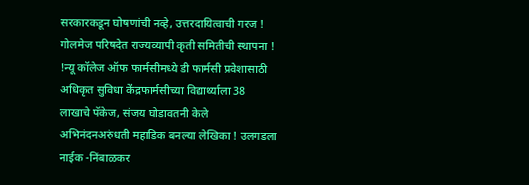सरकारकडून घोषणांची नव्हे, उत्तरदायित्वाची गरज ! गोलमेज परिषदेत राज्यव्यापी कृती समितीची स्थापना ! !न्यू कॉलेज ऑफ फार्मसीमध्ये डी फार्मसी प्रवेशासाठी अधिकृत सुविधा केंद्रफार्मसीच्या विद्यार्थ्याला 38 लाखाचे पॅकेज, संजय घोडावतनी केले अभिनंदनअरुंधती महाडिक बनल्या लेखिका ! उलगडला नाईक -निंबाळकर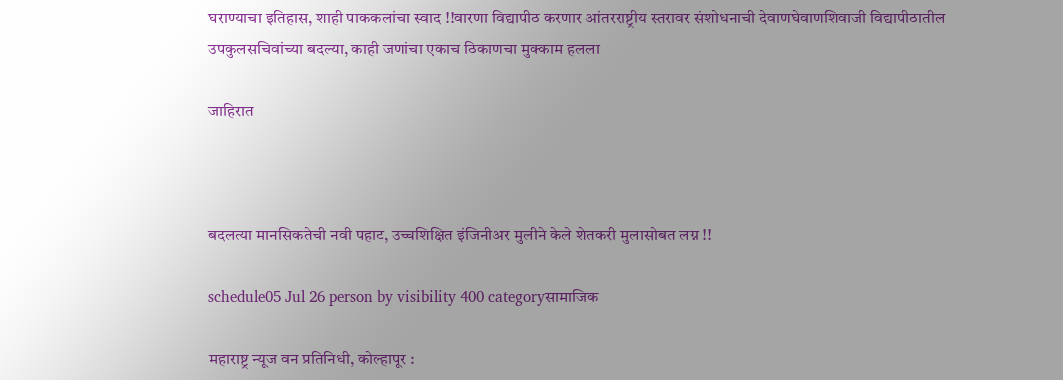घराण्याचा इतिहास, शाही पाककलांचा स्वाद !!वारणा विद्यापीठ करणार आंतरराष्ट्रीय स्तरावर संशोधनाची देवाणघेवाणशिवाजी विद्यापीठातील उपकुलसचिवांच्या बदल्या, काही जणांचा एकाच ठिकाणचा मुक्काम हलला

जाहिरात



बदलत्या मानसिकतेची नवी पहाट, उच्चशिक्षित इंजिनीअर मुलीने केले शेतकरी मुलासोबत लग्न !!

schedule05 Jul 26 person by visibility 400 categoryसामाजिक

महाराष्ट्र न्यूज वन प्रतिनिधी, कोल्हापूर :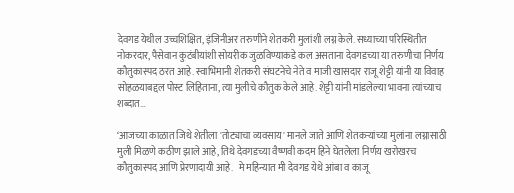देवगड येथील उच्चशिक्षित, इंजिनीअर तरुणीने शेतकरी मुलांशी लग्न केले. सध्याच्या परिस्थितीत नोकरदार, पैसेवान कुटंबीयांशी सोयरीक जुळविण्याकडे कल असताना देवगडच्या या तरुणीचा निर्णय कौतुकास्पद ठरत आहे. स्वाभिमानी शेतकरी संघटनेचे नेते व माजी खासदार राजू शेट्टी यांनी या विवाह सोहळयाबद्दल पोस्ट लिहिताना, त्या मुलीचे कौतुक केले आहे. शेट्टी यांनी मांडलेल्या भावना त्यांच्याच शब्दात…

‘आजच्या काळात जिथे शेतीला 'तोट्याचा व्यवसाय' मानले जाते आणि शेतकऱ्यांच्या मुलांना लग्नासाठी मुली मिळणे कठीण झाले आहे, तिथे देवगडच्या वैष्णवी कदम हिने घेतलेला निर्णय खरोखरच कौतुकास्पद आणि प्रेरणादायी आहे.   मे महिन्यात मी देवगड येथे आंबा व काजू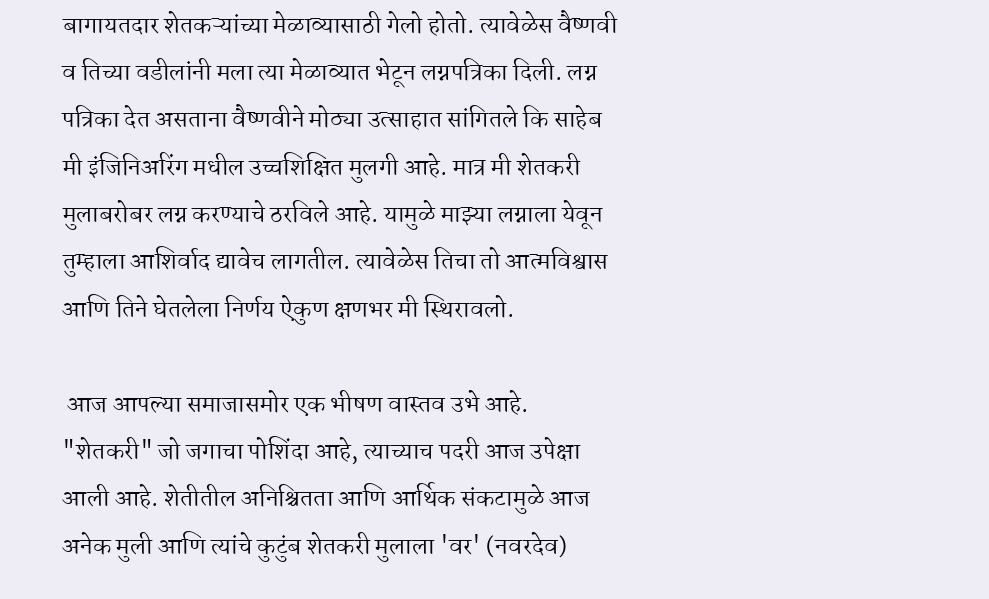बागायतदार शेतकऱ्यांच्या मेळाव्यासाठी गेलो होतो. त्यावेळेस वैष्णवी व तिच्या वडीलांनी मला त्या मेळाव्यात भेटून लग्नपत्रिका दिली. लग्न पत्रिका देत असताना वैष्णवीने मोठ्या उत्साहात सांगितले कि साहेब मी इंजिनिअरिंग मधील उच्चशिक्षित मुलगी आहे. मात्र मी शेतकरी मुलाबरोबर लग्न करण्याचे ठरविले आहे. यामुळे माझ्या लग्नाला येवून तुम्हाला आशिर्वाद द्यावेच लागतील. त्यावेळेस तिचा तो आत्मविश्वास आणि तिने घेतलेला निर्णय ऐकुण क्षणभर मी स्थिरावलो.

 आज आपल्या समाजासमोर एक भीषण वास्तव उभे आहे. "शेतकरी" जो जगाचा पोशिंदा आहे, त्याच्याच पदरी आज उपेक्षा आली आहे. शेतीतील अनिश्चितता आणि आर्थिक संकटामुळे आज अनेक मुली आणि त्यांचे कुटुंब शेतकरी मुलाला 'वर' (नवरदेव)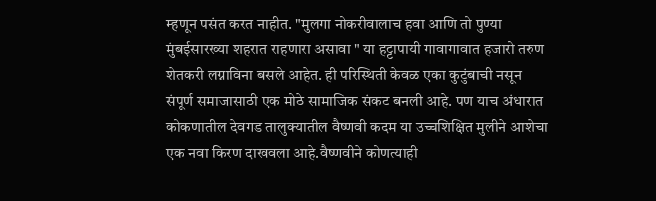म्हणून पसंत करत नाहीत. "मुलगा नोकरीवालाच हवा आणि तो पुण्या मुंबईसारख्या शहरात राहणारा असावा " या हट्टापायी गावागावात हजारो तरुण शेतकरी लग्नाविना बसले आहेत. ही परिस्थिती केवळ एका कुटुंबाची नसून संपूर्ण समाजासाठी एक मोठे सामाजिक संकट बनली आहे. पण याच अंधारात कोकणातील देवगड तालुक्यातील वैष्णवी कदम या उच्चशिक्षित मुलीने आशेचा एक नवा किरण दाखवला आहे.वैष्णवीने कोणत्याही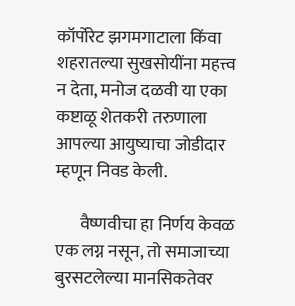कॉर्पोरेट झगमगाटाला किंवा शहरातल्या सुखसोयींना महत्त्व न देता, मनोज दळवी या एका कष्टाळू शेतकरी तरुणाला  आपल्या आयुष्याचा जोडीदार म्हणून निवड केली.

       वैष्णवीचा हा निर्णय केवळ एक लग्न नसून, तो समाजाच्या बुरसटलेल्या मानसिकतेवर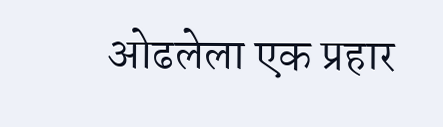ओढलेला एक प्रहार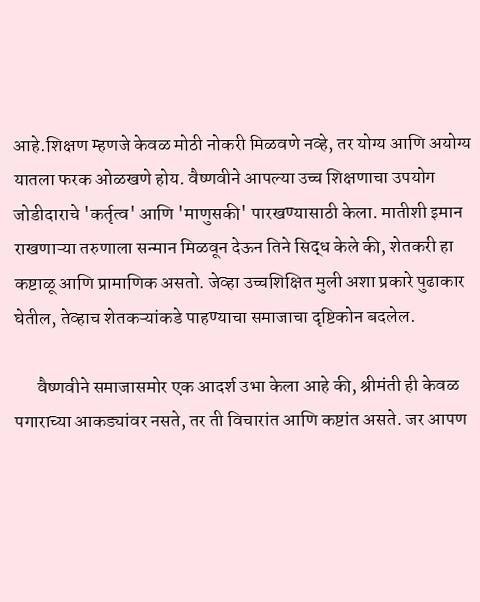आहे.शिक्षण म्हणजे केवळ मोठी नोकरी मिळवणे नव्हे, तर योग्य आणि अयोग्य यातला फरक ओळखणे होय. वैष्णवीने आपल्या उच्च शिक्षणाचा उपयोग जोडीदाराचे 'कर्तृत्व' आणि 'माणुसकी' पारखण्यासाठी केला. मातीशी इमान राखणाऱ्या तरुणाला सन्मान मिळवून देऊन तिने सिद्ध केले की, शेतकरी हा कष्टाळू आणि प्रामाणिक असतो. जेव्हा उच्चशिक्षित मुली अशा प्रकारे पुढाकार घेतील, तेव्हाच शेतकऱ्यांकडे पाहण्याचा समाजाचा दृष्टिकोन बदलेल.

      वैष्णवीने समाजासमोर एक आदर्श उभा केला आहे की, श्रीमंती ही केवळ पगाराच्या आकड्यांवर नसते, तर ती विचारांत आणि कष्टांत असते. जर आपण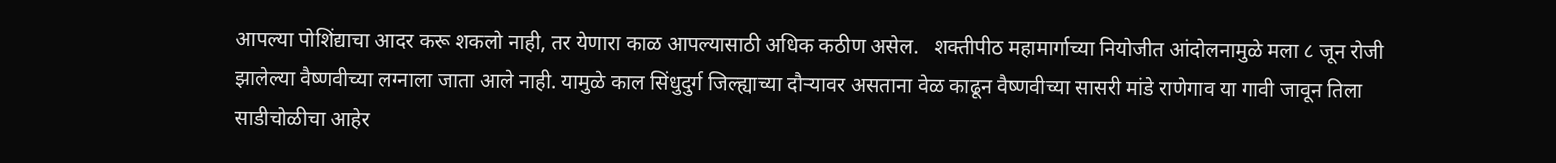आपल्या पोशिंद्याचा आदर करू शकलो नाही, तर येणारा काळ आपल्यासाठी अधिक कठीण असेल.   शक्तीपीठ महामार्गाच्या नियोजीत आंदोलनामुळे मला ८ जून रोजी झालेल्या वैष्णवीच्या लग्नाला जाता आले नाही. यामुळे काल सिंधुदुर्ग जिल्ह्याच्या दौऱ्यावर असताना वेळ काढून वैष्णवीच्या सासरी मांडे राणेगाव या गावी जावून तिला साडीचोळीचा आहेर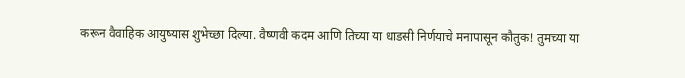करून वैवाहिक आयुष्यास शुभेच्छा दिल्या. वैष्णवी कदम आणि तिच्या या धाडसी निर्णयाचे मनापासून कौतुक! तुमच्या या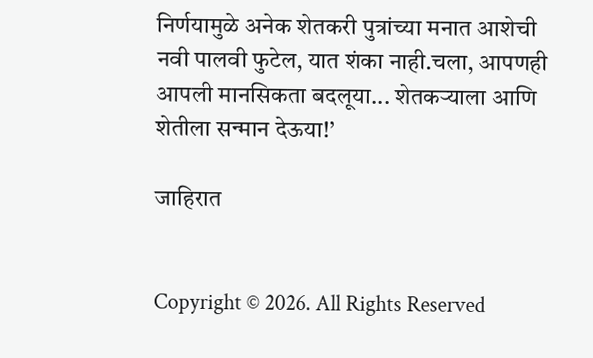निर्णयामुळे अनेक शेतकरी पुत्रांच्या मनात आशेची नवी पालवी फुटेल, यात शंका नाही.चला, आपणही आपली मानसिकता बदलूया... शेतकऱ्याला आणि शेतीला सन्मान देऊया!’

जाहिरात


Copyright © 2026. All Rights Reserved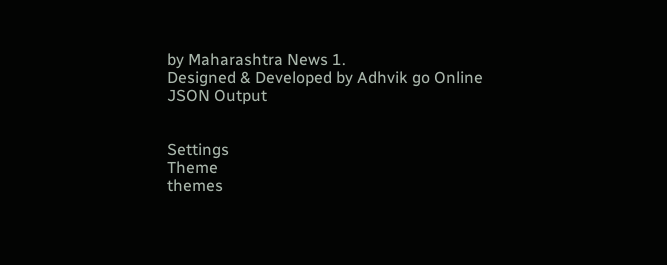by Maharashtra News 1.
Designed & Developed by Adhvik go Online
JSON Output


Settings
Theme
themes